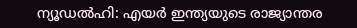ന്യൂഡൽഹി: എയർ ഇന്ത്യയുടെ രാജ്യാന്തര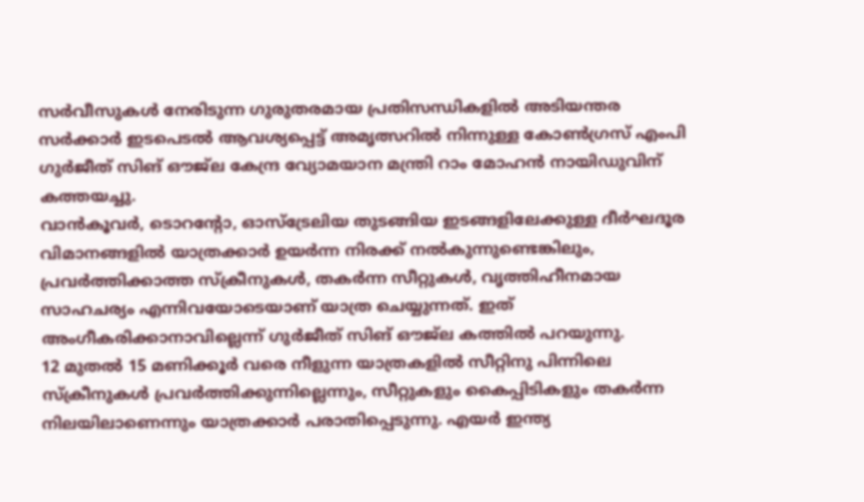സർവീസുകൾ നേരിടുന്ന ഗുരുതരമായ പ്രതിസന്ധികളിൽ അടിയന്തര സർക്കാർ ഇടപെടൽ ആവശ്യപ്പെട്ട് അമൃത്സറിൽ നിന്നുള്ള കോൺഗ്രസ് എംപി ഗുർജീത് സിങ് ഔജ്ല കേന്ദ്ര വ്യോമയാന മന്ത്രി റാം മോഹൻ നായിഡുവിന് കത്തയച്ചു.
വാൻകൂവർ, ടൊറന്റോ, ഓസ്ട്രേലിയ തുടങ്ങിയ ഇടങ്ങളിലേക്കുള്ള ദീർഘദൂര വിമാനങ്ങളിൽ യാത്രക്കാർ ഉയർന്ന നിരക്ക് നൽകുന്നുണ്ടെങ്കിലും, പ്രവർത്തിക്കാത്ത സ്ക്രീനുകൾ, തകർന്ന സീറ്റുകൾ, വൃത്തിഹീനമായ സാഹചര്യം എന്നിവയോടെയാണ് യാത്ര ചെയ്യുന്നത്. ഇത് അംഗീകരിക്കാനാവില്ലെന്ന് ഗുർജീത് സിങ് ഔജ്ല കത്തിൽ പറയുന്നു.
12 മുതൽ 15 മണിക്കൂർ വരെ നീളുന്ന യാത്രകളിൽ സീറ്റിനു പിന്നിലെ സ്ക്രീനുകൾ പ്രവർത്തിക്കുന്നില്ലെന്നും, സീറ്റുകളും കൈപ്പിടികളും തകർന്ന നിലയിലാണെന്നും യാത്രക്കാർ പരാതിപ്പെടുന്നു. എയർ ഇന്ത്യ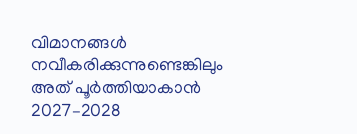വിമാനങ്ങൾ നവീകരിക്കുന്നുണ്ടെങ്കിലും അത് പൂർത്തിയാകാൻ 2027–2028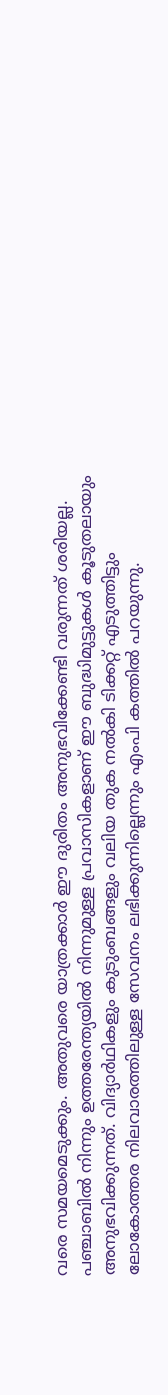വരെ സമയമെടുക്കും. അതുവരെ യാത്രക്കാർ ഈ ദുരിതം അനുഭവിക്കേണ്ടി വരുന്നത് ശരിയല്ല.
പഞ്ചാബിൽ നിന്നും ഉത്തരേന്ത്യയിൽ നിന്നുമുള്ള പ്രവാസികളാണ് ഈ ബുദ്ധിമുട്ടുകൾ കൂടുതലായും അനുഭവിക്കുന്നത്. വിദ്യാർഥികളും കുടുംബങ്ങളും വലിയ തുക നൽകി ടിക്കറ്റ് എടുത്തിട്ടും ലോകോത്തര നിലവാരത്തിലുള്ള സേവനം ലഭിക്കുന്നില്ലെന്നും എംപി കത്തിൽ പറയുന്നു.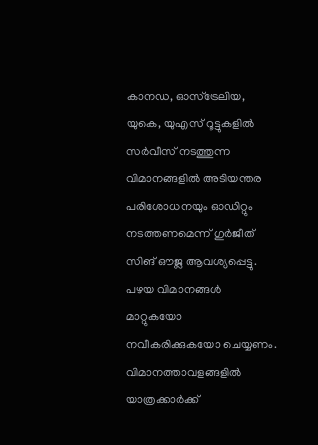കാനഡ, ഓസ്ട്രേലിയ, യുകെ, യുഎസ് റൂട്ടുകളിൽ സർവീസ് നടത്തുന്ന വിമാനങ്ങളിൽ അടിയന്തര പരിശോധനയും ഓഡിറ്റും നടത്തണമെന്ന് ഗുർജീത് സിങ് ഔജ്ല ആവശ്യപ്പെട്ടു. പഴയ വിമാനങ്ങൾ മാറ്റുകയോ നവീകരിക്കുകയോ ചെയ്യണം. വിമാനത്താവളങ്ങളിൽ യാത്രക്കാർക്ക്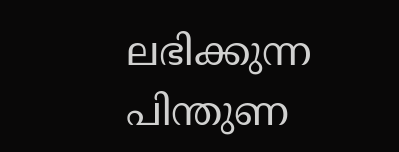ലഭിക്കുന്ന പിന്തുണ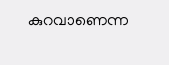കുറവാണെന്ന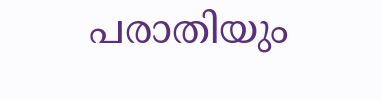പരാതിയും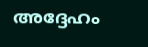അദ്ദേഹം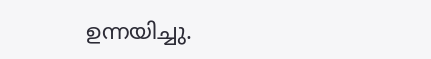ഉന്നയിച്ചു.